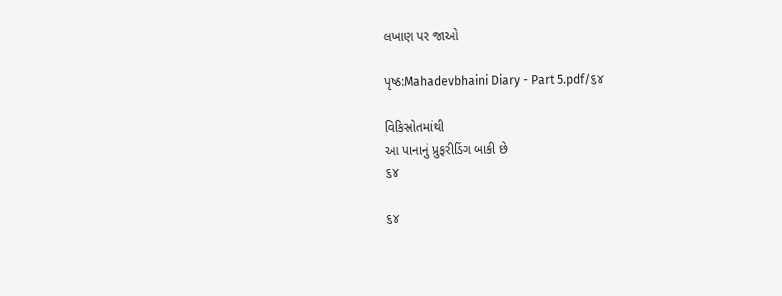લખાણ પર જાઓ

પૃષ્ઠ:Mahadevbhaini Diary - Part 5.pdf/૬૪

વિકિસ્રોતમાંથી
આ પાનાનું પ્રુફરીડિંગ બાકી છે
૬૪

૬૪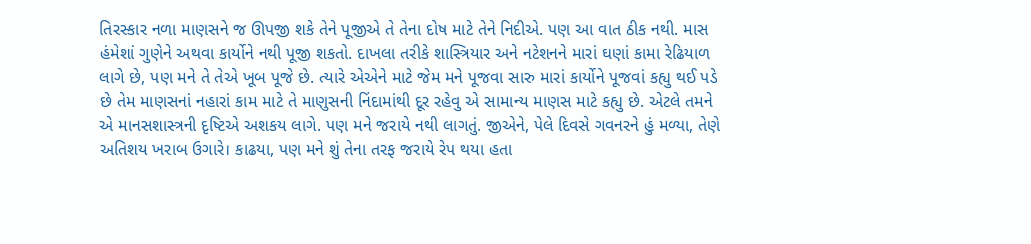તિરસ્કાર નળા માણસને જ ઊપજી શકે તેને પૂજીએ તે તેના દોષ માટે તેને નિદીએ. પણ આ વાત ઠીક નથી. માસ હંમેશાં ગુણેને અથવા કાર્યોને નથી પૂજી શકતો. દાખલા તરીકે શાસ્ત્રિયાર અને નટેશનને મારાં ઘણાં કામા રેઢિયાળ લાગે છે, પણ મને તે તેએ ખૂબ પૂજે છે. ત્યારે એએને માટે જેમ મને પૂજવા સારુ મારાં કાર્યોને પૂજવાં કહ્યુ થઈ પડે છે તેમ માણસનાં નહારાં કામ માટે તે માણુસની નિંદામાંથી દૂર રહેવુ એ સામાન્ય માણસ માટે કહ્યુ છે. એટલે તમને એ માનસશાસ્ત્રની દૃષ્ટિએ અશકય લાગે. પણ મને જરાયે નથી લાગતું. જીએને, પેલે દિવસે ગવનરને હું મળ્યા, તેણે અતિશય ખરાબ ઉગારે। કાઢયા, પણ મને શું તેના તરફ જરાયે રેપ થયા હતા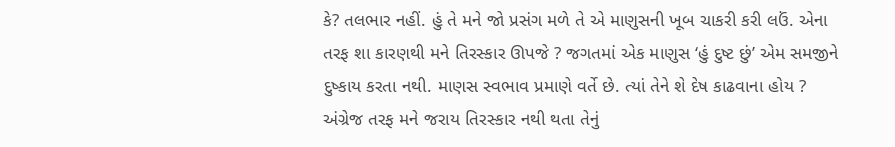કે? તલભાર નહીં. હું તે મને જો પ્રસંગ મળે તે એ માણુસની ખૂબ ચાકરી કરી લઉં. એના તરફ શા કારણથી મને તિરસ્કાર ઊપજે ? જગતમાં એક માણુસ ‘હું દુષ્ટ છું’ એમ સમજીને દુષ્કાય કરતા નથી. માણસ સ્વભાવ પ્રમાણે વર્તે છે. ત્યાં તેને શે દેષ કાઢવાના હોય ? અંગ્રેજ તરફ મને જરાય તિરસ્કાર નથી થતા તેનું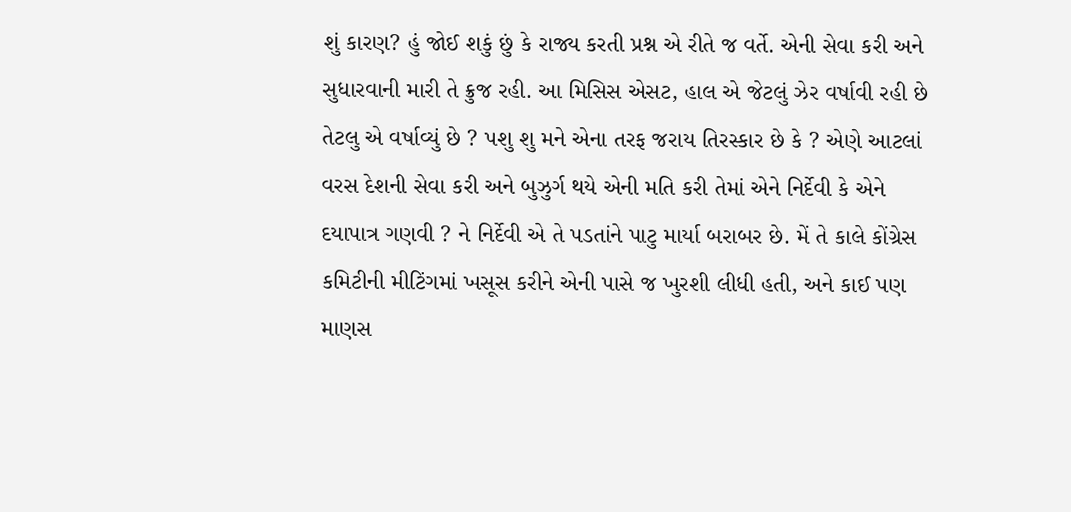શું કારણ? હું જોઈ શકું છું કે રાજ્ય કરતી પ્રશ્ન એ રીતે જ વર્તે. એની સેવા કરી અને સુધારવાની મારી તે ક્રુજ રહી. આ મિસિસ એસટ, હાલ એ જેટલું ઝેર વર્ષાવી રહી છે તેટલુ એ વર્ષાવ્યું છે ? પશુ શુ મને એના તરફ જરાય તિરસ્કાર છે કે ? એણે આટલાં વરસ દેશની સેવા કરી અને બુઝુર્ગ થયે એની મતિ કરી તેમાં એને નિર્દેવી કે એને દયાપાત્ર ગણવી ? ને નિર્દેવી એ તે પડતાંને પાટુ માર્યા બરાબર છે. મેં તે કાલે કોંગ્રેસ કમિટીની મીટિંગમાં ખસૂસ કરીને એની પાસે જ ખુરશી લીધી હતી, અને કાઈ પણ માણસ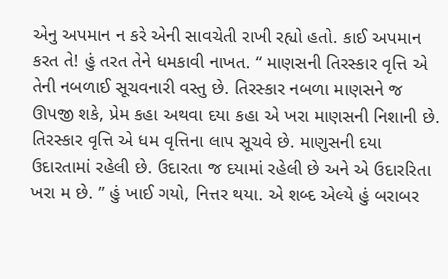એનુ અપમાન ન કરે એની સાવચેતી રાખી રહ્યો હતો. કાઈ અપમાન કરત તે! હું તરત તેને ધમકાવી નાખત. “ માણસની તિરસ્કાર વૃત્તિ એ તેની નબળાઈ સૂચવનારી વસ્તુ છે. તિરસ્કાર નબળા માણસને જ ઊપજી શકે, પ્રેમ કહા અથવા દયા કહા એ ખરા માણસની નિશાની છે. તિરસ્કાર વૃત્તિ એ ધમ વૃત્તિના લાપ સૂચવે છે. માણુસની દયા ઉદારતામાં રહેલી છે. ઉદારતા જ દયામાં રહેલી છે અને એ ઉદારરિતા ખરા મ છે. ” હું ખાઈ ગયો, નિત્તર થયા. એ શબ્દ એલ્યે હું બરાબર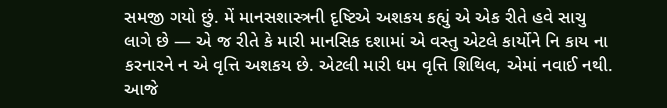સમજી ગયો છું. મેં માનસશાસ્ત્રની દૃષ્ટિએ અશકય કહ્યું એ એક રીતે હવે સાચુ લાગે છે — એ જ રીતે કે મારી માનસિક દશામાં એ વસ્તુ એટલે કાર્યોને નિ કાય ના કરનારને ન એ વૃત્તિ અશકય છે. એટલી મારી ધમ વૃત્તિ શિથિલ, એમાં નવાઈ નથી. આજે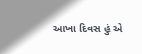આખા દિવસ હું એ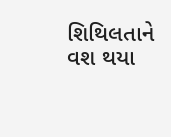શિથિલતાને વશ થયા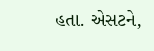હતા. એસટને,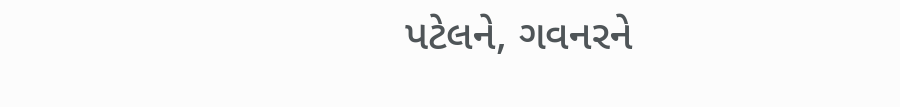પટેલને, ગવનરને